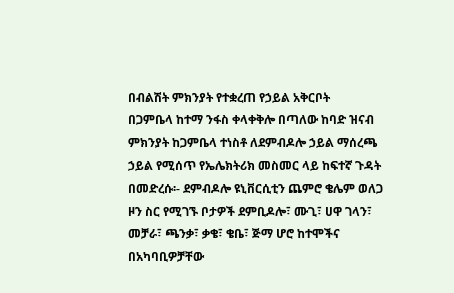በብልሽት ምክንያት የተቋረጠ የኃይል አቅርቦት
በጋምቤላ ከተማ ንፋስ ቀላቀቅሎ በጣለው ከባድ ዝናብ ምክንያት ከጋምቤላ ተነስቶ ለደምብዶሎ ኃይል ማሰረጫ ኃይል የሚሰጥ የኤሌክትሪክ መስመር ላይ ከፍተኛ ጉዳት በመድረሱ፡- ደምብዶሎ ዩኒቨርሲቲን ጨምሮ ቄሌም ወለጋ ዞን ስር የሚገኙ ቦታዎች ደምቢዶሎ፣ ሙጊ፣ ሀዋ ገላን፣ መቻራ፣ ጫንቃ፣ ቃቄ፣ ቄቤ፣ ጅማ ሆሮ ከተሞችና በአካባቢዎቻቸው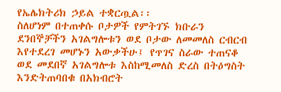የኤሌክትሪክ ኃይል ተቋርጧል፡፡
ስለሆነም በተጠቀሱ ቦታዎች የምትገኙ ክቡራን ደንበኞቻችን አገልግሎቱን ወደ ቦታው ለመመለስ ርብርብ እየተደረገ መሆኑን አውቃችሁ፤ የጥገና ስራው ተጠናቆ ወደ መደበኛ አገልግሎቱ እስከሚመለስ ድረስ በትዕግስት እንድትጠባበቁ በአክብሮት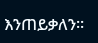እንጠይቃለን፡፡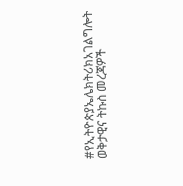#የኢትዮጵያኤሌክትሪክአገልግሎት
ወቅታዊና ትኩስ መረጃዎች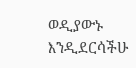ወዲያውኑ እንዲደርሳችሁ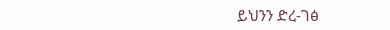ይህንን ድረ-ገፅ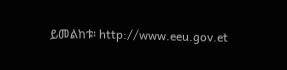ይመልከቱ፡ http://www.eeu.gov.et